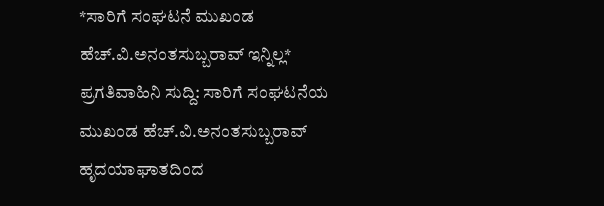*ಸಾರಿಗೆ ಸಂಘಟನೆ ಮುಖಂಡ ಹೆಚ್.ವಿ.ಅನಂತಸುಬ್ಬರಾವ್ ಇನ್ನಿಲ್ಲ*
ಪ್ರಗತಿವಾಹಿನಿ ಸುದ್ದಿ: ಸಾರಿಗೆ ಸಂಘಟನೆಯ ಮುಖಂಡ ಹೆಚ್.ವಿ.ಅನಂತಸುಬ್ಬರಾವ್ ಹೃದಯಾಘಾತದಿಂದ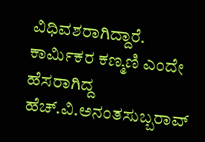ವಿಧಿವಶರಾಗಿದ್ದಾರೆ. ಕಾರ್ಮಿಕರ ಕಣ್ಮಣಿ ಎಂದೇ ಹೆಸರಾಗಿದ್ದ ಹೆಚ್.ವಿ.ಅನಂತಸುಬ್ಬರಾವ್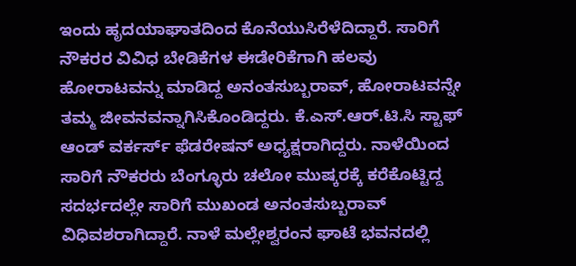ಇಂದು ಹೃದಯಾಘಾತದಿಂದ ಕೊನೆಯುಸಿರೆಳೆದಿದ್ದಾರೆ. ಸಾರಿಗೆ ನೌಕರರ ವಿವಿಧ ಬೇಡಿಕೆಗಳ ಈಡೇರಿಕೆಗಾಗಿ ಹಲವು ಹೋರಾಟವನ್ನು ಮಾಡಿದ್ದ ಅನಂತಸುಬ್ಬರಾವ್, ಹೋರಾಟವನ್ನೇ ತಮ್ಮ ಜೀವನವನ್ನಾಗಿಸಿಕೊಂಡಿದ್ದರು. ಕೆ.ಎಸ್.ಆರ್.ಟಿ.ಸಿ ಸ್ಟಾಫ್ ಆಂಡ್ ವರ್ಕರ್ಸ್ ಫೆಡರೇಷನ್ ಅಧ್ಯಕ್ಷರಾಗಿದ್ದರು. ನಾಳೆಯಿಂದ ಸಾರಿಗೆ ನೌಕರರು ಬೆಂಗ್ಳೂರು ಚಲೋ ಮುಷ್ಕರಕ್ಕೆ ಕರೆಕೊಟ್ಟಿದ್ದ ಸದರ್ಭದಲ್ಲೇ ಸಾರಿಗೆ ಮುಖಂಡ ಅನಂತಸುಬ್ಬರಾವ್ ವಿಧಿವಶರಾಗಿದ್ದಾರೆ. ನಾಳೆ ಮಲ್ಲೇಶ್ವರಂನ ಘಾಟೆ ಭವನದಲ್ಲಿ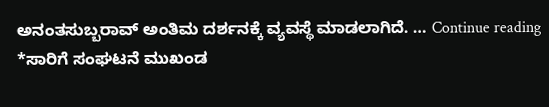ಅನಂತಸುಬ್ಬರಾವ್ ಅಂತಿಮ ದರ್ಶನಕ್ಕೆ ವ್ಯವಸ್ಥೆ ಮಾಡಲಾಗಿದೆ. … Continue reading *ಸಾರಿಗೆ ಸಂಘಟನೆ ಮುಖಂಡ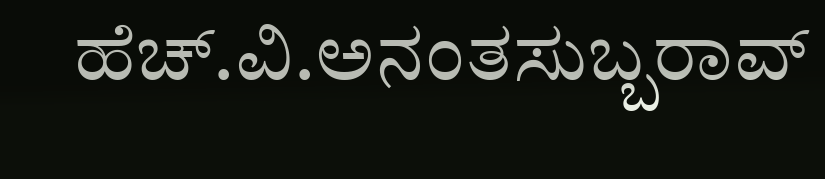ಹೆಚ್.ವಿ.ಅನಂತಸುಬ್ಬರಾವ್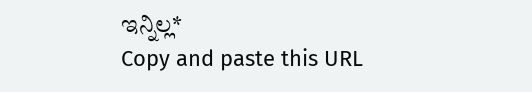ಇನ್ನಿಲ್ಲ*
Copy and paste this URL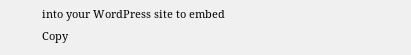into your WordPress site to embed
Copy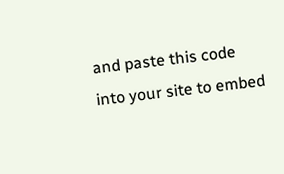and paste this code into your site to embed